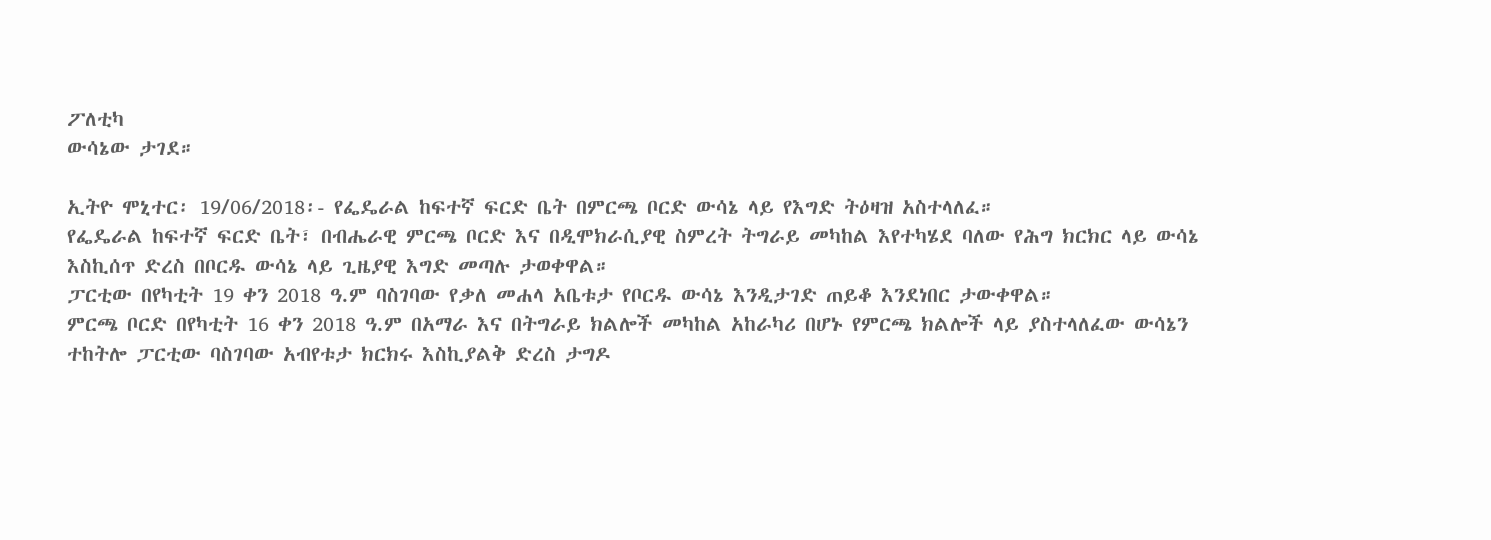ፖለቲካ
ውሳኔው ታገደ።

ኢትዮ ሞኒተር፡ 19/06/2018፡- የፌዴራል ከፍተኛ ፍርድ ቤት በምርጫ ቦርድ ውሳኔ ላይ የእግድ ትዕዛዝ አስተላለፈ።
የፌዴራል ከፍተኛ ፍርድ ቤት፣ በብሔራዊ ምርጫ ቦርድ እና በዲሞክራሲያዊ ስምረት ትግራይ መካከል እየተካሄደ ባለው የሕግ ክርክር ላይ ውሳኔ እስኪሰጥ ድረስ በቦርዱ ውሳኔ ላይ ጊዜያዊ እግድ መጣሉ ታወቀዋል።
ፓርቲው በየካቲት 19 ቀን 2018 ዓ.ም ባስገባው የቃለ መሐላ አቤቱታ የቦርዱ ውሳኔ እንዲታገድ ጠይቆ እንደነበር ታውቀዋል።
ምርጫ ቦርድ በየካቲት 16 ቀን 2018 ዓ.ም በአማራ እና በትግራይ ክልሎች መካከል አከራካሪ በሆኑ የምርጫ ክልሎች ላይ ያስተላለፈው ውሳኔን ተከትሎ ፓርቲው ባስገባው አብየቱታ ክርክሩ እስኪያልቅ ድረስ ታግዶ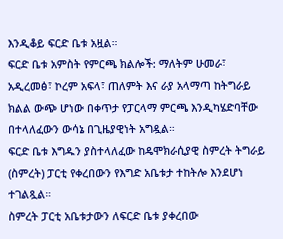እንዲቆይ ፍርድ ቤቱ አዟል።
ፍርድ ቤቱ አምስት የምርጫ ክልሎች: ማለትም ሁመራ፣ አዲረመፅ፣ ኮረም አፍላ፣ ጠለምት እና ራያ አላማጣ ከትግራይ ክልል ውጭ ሆነው በቀጥታ የፓርላማ ምርጫ እንዲካሄድባቸው በተላለፈውን ውሳኔ በጊዜያዊነት አግዷል።
ፍርድ ቤቱ እግዱን ያስተላለፈው ከዴሞክራሲያዊ ስምረት ትግራይ (ስምረት) ፓርቲ የቀረበውን የእግድ አቤቱታ ተከትሎ እንደሆነ ተገልጿል።
ስምረት ፓርቲ አቤቱታውን ለፍርድ ቤቱ ያቀረበው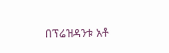በፕሬዝዳንቱ አቶ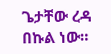ጌታቸው ረዳ በኩል ነው።